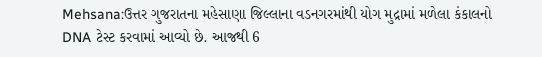Mehsana:ઉત્તર ગુજરાતના મહેસાણા જિલ્લાના વડનગરમાંથી યોગ મુદ્રામાં મળેલા કંકાલનો DNA ટેસ્ટ કરવામાં આવ્યો છે. આજથી 6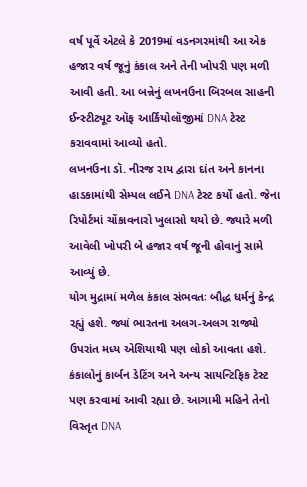વર્ષ પૂર્વે એટલે કે 2019માં વડનગરમાંથી આ એક હજાર વર્ષ જૂનું કંકાલ અને તેની ખોપરી પણ મળી આવી હતી. આ બન્નેનું લખનઉના બિરબલ સાહની ઈન્સ્ટીટ્યૂટ ઑફ આર્કિયોલૉજીમાં DNA ટેસ્ટ કરાવવામાં આવ્યો હતો.
લખનઉના ડૉ. નીરજ રાય દ્વારા દાંત અને કાનના હાડકામાંથી સેમ્પલ લઈને DNA ટેસ્ટ કર્યો હતો. જેના રિપોર્ટમાં ચોંકાવનારો ખુલાસો થયો છે. જ્યારે મળી આવેલી ખોપરી બે હજાર વર્ષ જૂની હોવાનું સામે આવ્યું છે.
યોગ મુદ્રામાં મળેલ કંકાલ સંભવતઃ બૌદ્ધ ધર્મનું કેન્દ્ર રહ્યું હશે. જ્યાં ભારતના અલગ-અલગ રાજ્યો ઉપરાંત મધ્ય એશિયાથી પણ લોકો આવતા હશે. કંકાલોનું કાર્બન ડેટિંગ અને અન્ય સાયન્ટિફિક ટેસ્ટ પણ કરવામાં આવી રહ્યા છે. આગામી મહિને તેનો વિસ્તૃત DNA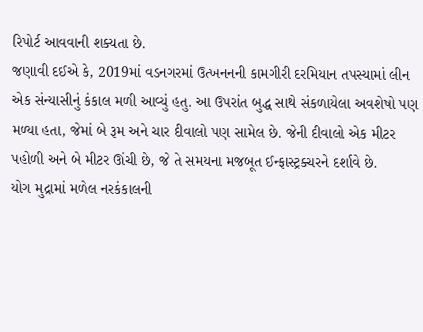રિપોર્ટ આવવાની શક્યતા છે.
જણાવી દઈએ કે, 2019માં વડનગરમાં ઉત્ખનનની કામગીરી દરમિયાન તપસ્યામાં લીન એક સંન્યાસીનું કંકાલ મળી આવ્યું હતુ. આ ઉપરાંત બુદ્ધ સાથે સંકળાયેલા અવશેષો પણ મળ્યા હતા, જેમાં બે રૂમ અને ચાર દીવાલો પણ સામેલ છે. જેની દીવાલો એક મીટર પહોળી અને બે મીટર ઊંચી છે, જે તે સમયના મજબૂત ઈન્ફાસ્ટ્રક્ચરને દર્શાવે છે.
યોગ મુદ્રામાં મળેલ નરકંકાલની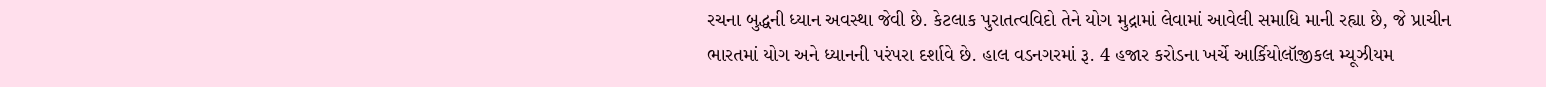રચના બુદ્ધની ધ્યાન અવસ્થા જેવી છે. કેટલાક પુરાતત્વવિદો તેને યોગ મુદ્રામાં લેવામાં આવેલી સમાધિ માની રહ્યા છે, જે પ્રાચીન ભારતમાં યોગ અને ધ્યાનની પરંપરા દર્શાવે છે. હાલ વડનગરમાં રૂ. 4 હજાર કરોડના ખર્ચે આર્કિયોલૉજીકલ મ્યૂઝીયમ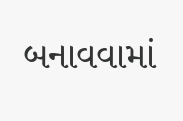બનાવવામાં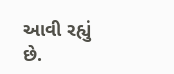આવી રહ્યું છે.